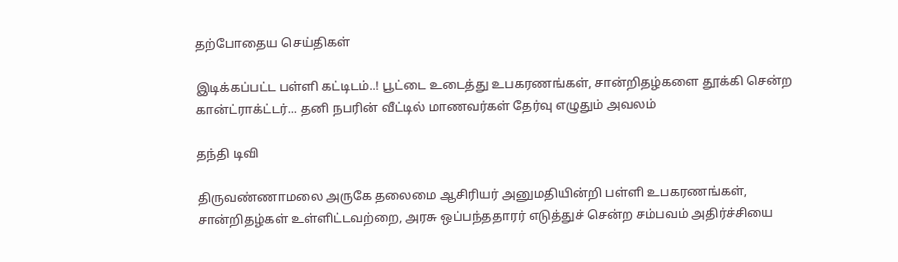தற்போதைய செய்திகள்

இடிக்கப்பட்ட பள்ளி கட்டிடம்..! பூட்டை உடைத்து உபகரணங்கள், சான்றிதழ்களை தூக்கி சென்ற கான்ட்ராக்ட்டர்... தனி நபரின் வீட்டில் மாணவர்கள் தேர்வு எழுதும் அவலம்

தந்தி டிவி

திருவண்ணாமலை அருகே தலைமை ஆசிரியர் அனுமதியின்றி பள்ளி உபகரணங்கள், சான்றிதழ்கள் உள்ளிட்டவற்றை, அரசு ஒப்பந்ததாரர் எடுத்துச் சென்ற சம்பவம் அதிர்ச்சியை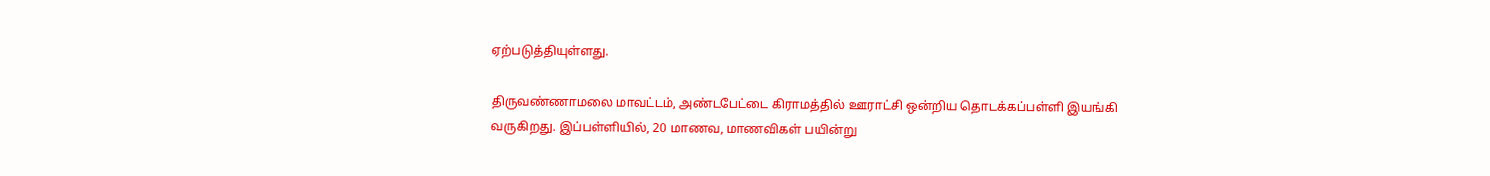ஏற்படுத்தியுள்ளது.

திருவண்ணாமலை மாவட்டம், அண்டபேட்டை கிராமத்தில் ஊராட்சி ஒன்றிய தொடக்கப்பள்ளி இயங்கி வருகிறது. இப்பள்ளியில், 20 மாணவ, மாணவிகள் பயின்று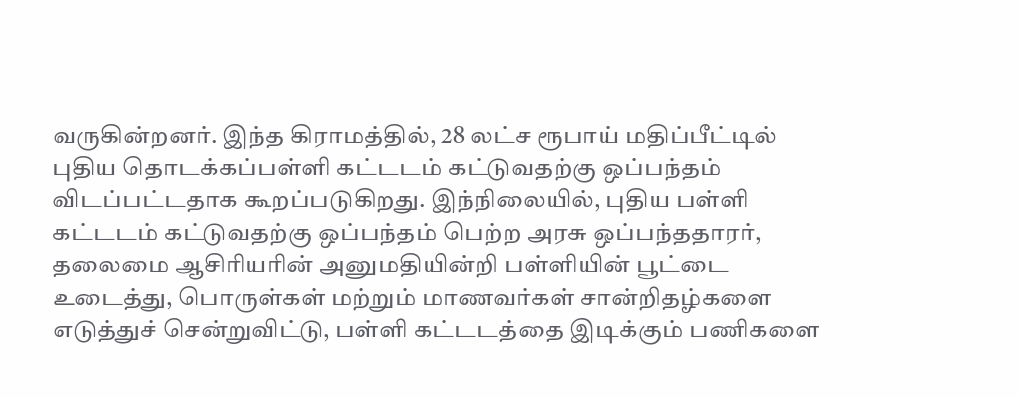வருகின்றனர். இந்த கிராமத்தில், 28 லட்ச ரூபாய் மதிப்பீட்டில் புதிய தொடக்கப்பள்ளி கட்டடம் கட்டுவதற்கு ஒப்பந்தம் விடப்பட்டதாக கூறப்படுகிறது. இந்நிலையில், புதிய பள்ளி கட்டடம் கட்டுவதற்கு ஒப்பந்தம் பெற்ற அரசு ஒப்பந்ததாரர், தலைமை ஆசிரியரின் அனுமதியின்றி பள்ளியின் பூட்டை உடைத்து, பொருள்கள் மற்றும் மாணவர்கள் சான்றிதழ்களை எடுத்துச் சென்றுவிட்டு, பள்ளி கட்டடத்தை இடிக்கும் பணிகளை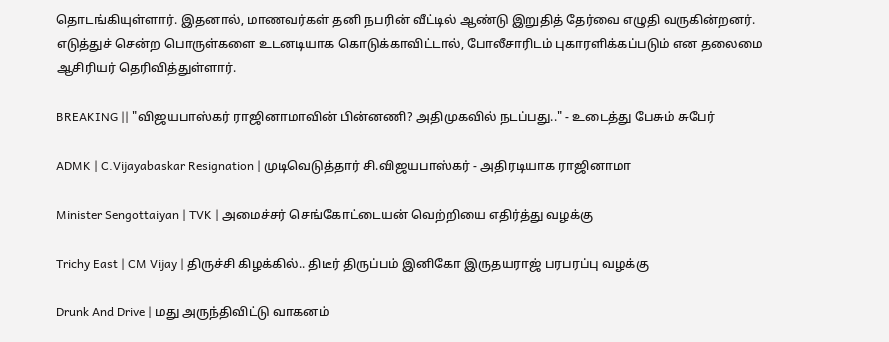தொடங்கியுள்ளார். இதனால், மாணவர்கள் தனி நபரின் வீட்டில் ஆண்டு இறுதித் தேர்வை எழுதி வருகின்றனர். எடுத்துச் சென்ற பொருள்களை உடனடியாக கொடுக்காவிட்டால், போலீசாரிடம் புகாரளிக்கப்படும் என தலைமை ஆசிரியர் தெரிவித்துள்ளார்.

BREAKING || "விஜயபாஸ்கர் ராஜினாமாவின் பின்னணி? அதிமுகவில் நடப்பது.." - உடைத்து பேசும் சுபேர்

ADMK | C.Vijayabaskar Resignation | முடிவெடுத்தார் சி.விஜயபாஸ்கர் - அதிரடியாக ராஜினாமா

Minister Sengottaiyan | TVK | அமைச்சர் செங்கோட்டையன் வெற்றியை எதிர்த்து வழக்கு

Trichy East | CM Vijay | திருச்சி கிழக்கில்.. திடீர் திருப்பம் இனிகோ இருதயராஜ் பரபரப்பு வழக்கு

Drunk And Drive | மது அருந்திவிட்டு வாகனம்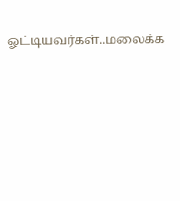ஓட்டியவர்கள்..மலைக்க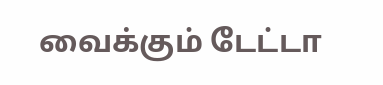வைக்கும் டேட்டா